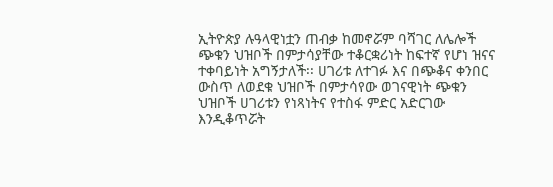ኢትዮጵያ ሉዓላዊነቷን ጠብቃ ከመኖሯም ባሻገር ለሌሎች ጭቁን ህዝቦች በምታሳያቸው ተቆርቋሪነት ከፍተኛ የሆነ ዝናና ተቀባይነት አግኝታለች፡፡ ሀገሪቱ ለተገፉ እና በጭቆና ቀንበር ውስጥ ለወደቁ ህዝቦች በምታሳየው ወገናዊነት ጭቁን ህዝቦች ሀገሪቱን የነጻነትና የተስፋ ምድር አድርገው እንዲቆጥሯት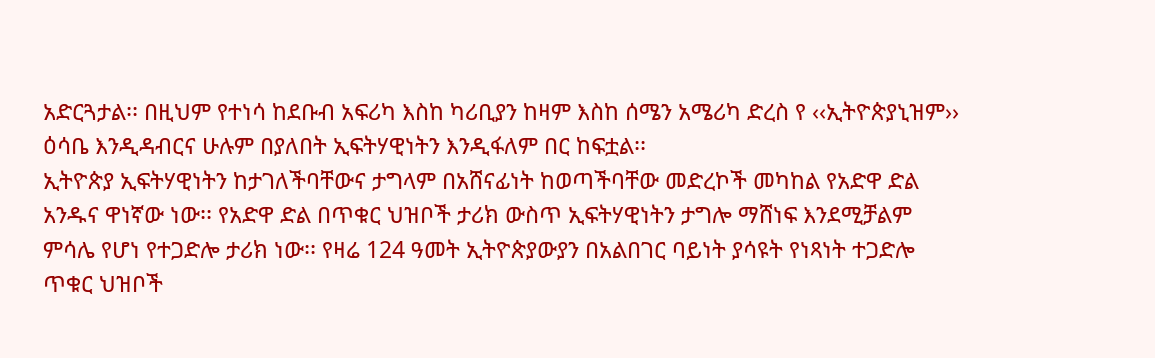አድርጓታል፡፡ በዚህም የተነሳ ከደቡብ አፍሪካ እስከ ካሪቢያን ከዛም እስከ ሰሜን አሜሪካ ድረስ የ ‹‹ኢትዮጵያኒዝም›› ዕሳቤ እንዲዳብርና ሁሉም በያለበት ኢፍትሃዊነትን እንዲፋለም በር ከፍቷል፡፡
ኢትዮጵያ ኢፍትሃዊነትን ከታገለችባቸውና ታግላም በአሸናፊነት ከወጣችባቸው መድረኮች መካከል የአድዋ ድል አንዱና ዋነኛው ነው፡፡ የአድዋ ድል በጥቁር ህዝቦች ታሪክ ውስጥ ኢፍትሃዊነትን ታግሎ ማሸነፍ እንደሚቻልም ምሳሌ የሆነ የተጋድሎ ታሪክ ነው፡፡ የዛሬ 124 ዓመት ኢትዮጵያውያን በአልበገር ባይነት ያሳዩት የነጻነት ተጋድሎ ጥቁር ህዝቦች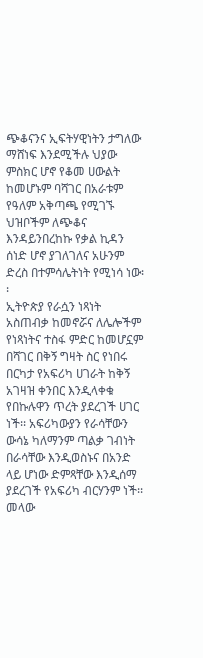ጭቆናንና ኢፍትሃዊነትን ታግለው ማሸነፍ እንደሚችሉ ህያው ምስክር ሆኖ የቆመ ሀውልት ከመሆኑም ባሻገር በአራቱም የዓለም አቅጣጫ የሚገኙ ህዝቦችም ለጭቆና እንዳይንበረከኩ የቃል ኪዳን ሰነድ ሆኖ ያገለገለና አሁንም ድረስ በተምሳሌትነት የሚነሳ ነው፡፡
ኢትዮጵያ የራሷን ነጻነት አስጠብቃ ከመኖሯና ለሌሎችም የነጻነትና ተስፋ ምድር ከመሆኗም በሻገር በቅኝ ግዛት ስር የነበሩ በርካታ የአፍሪካ ሀገራት ከቅኝ አገዛዝ ቀንበር እንዲላቀቁ የበኩሉዋን ጥረት ያደረገች ሀገር ነች፡፡ አፍሪካውያን የራሳቸውን ውሳኔ ካለማንም ጣልቃ ገብነት በራሳቸው እንዲወስኑና በአንድ ላይ ሆነው ድምጻቸው እንዲሰማ ያደረገች የአፍሪካ ብርሃንም ነች፡፡ መላው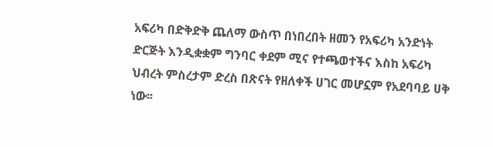አፍሪካ በድቅድቅ ጨለማ ውስጥ በነበረበት ዘመን የአፍሪካ አንድነት ድርጅት እንዲቋቋም ግንባር ቀደም ሚና የተጫወተችና እስከ አፍሪካ ህብረት ምስረታም ድረስ በጽናት የዘለቀች ሀገር መሆኗም የአደባባይ ሀቅ ነው፡፡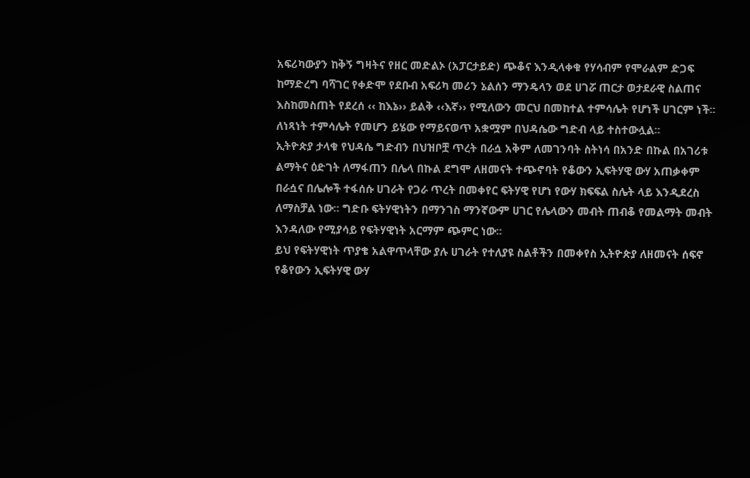አፍሪካውያን ከቅኝ ግዛትና የዘር መድልኦ (አፓርታይድ) ጭቆና እንዲላቀቁ የሃሳብም የሞራልም ድጋፍ ከማድረግ ባሻገር የቀድሞ የደቡብ አፍሪካ መሪን ኔልሰን ማንዴላን ወደ ሀገሯ ጠርታ ወታደራዊ ስልጠና እስከመስጠት የደረሰ ‹‹ ከእኔ›› ይልቅ ‹‹እኛ›› የሚለውን መርህ በመከተል ተምሳሌት የሆነች ሀገርም ነች፡፡ ለነጻነት ተምሳሌት የመሆን ይሄው የማይናወጥ አቋሟም በህዳሴው ግድብ ላይ ተስተውሏል፡፡
ኢትዮጵያ ታላቁ የህዳሴ ግድብን በህዝቦቿ ጥረት በራሷ አቅም ለመገንባት ስትነሳ በአንድ በኩል በአገሪቱ ልማትና ዕድገት ለማፋጠን በሌላ በኩል ደግሞ ለዘመናት ተጭኖባት የቆውን ኢፍትሃዊ ውሃ አጠቃቀም በራሷና በሌሎች ተፋሰሱ ሀገራት የጋራ ጥረት በመቀየር ፍትሃዊ የሆነ የውሃ ክፍፍል ስሌት ላይ እንዲደረስ ለማስቻል ነው፡፡ ግድቡ ፍትሃዊነትን በማንገስ ማንኛውም ሀገር የሌላውን መብት ጠብቆ የመልማት መብት እንዳለው የሚያሳይ የፍትሃዊነት አርማም ጭምር ነው፡፡
ይህ የፍትሃዊነት ጥያቄ አልዋጥላቸው ያሉ ሀገራት የተለያዩ ስልቶችን በመቀየስ ኢትዮጵያ ለዘመናት ሰፍኖ የቆየውን ኢፍትሃዊ ውሃ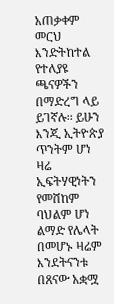አጠቃቀም መርህ እንድትከተል የተለያዩ ጫናዎችን በማድረግ ላይ ይገኛሉ፡፡ ይሁን እንጂ ኢትዮጵያ ጥንትም ሆነ ዛሬ ኢፍትሃዊነትን የመሸከም ባህልም ሆነ ልማድ የሌላት በመሆኑ ዛሬም እንደትናንቱ በጸናው አቋሟ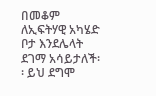በመቆም ለኢፍትሃዊ አካሄድ ቦታ እንደሌላት ደገማ አሳይታለች፡፡ ይህ ደግሞ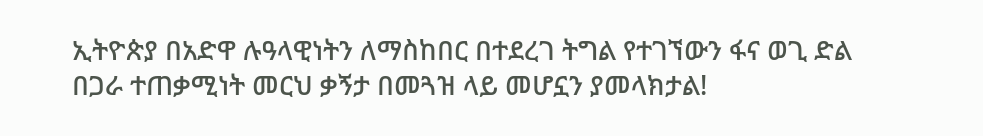ኢትዮጵያ በአድዋ ሉዓላዊነትን ለማስከበር በተደረገ ትግል የተገኘውን ፋና ወጊ ድል በጋራ ተጠቃሚነት መርህ ቃኝታ በመጓዝ ላይ መሆኗን ያመላክታል!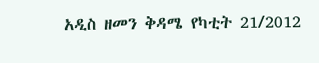አዲስ ዘመን ቅዳሜ የካቲት 21/2012